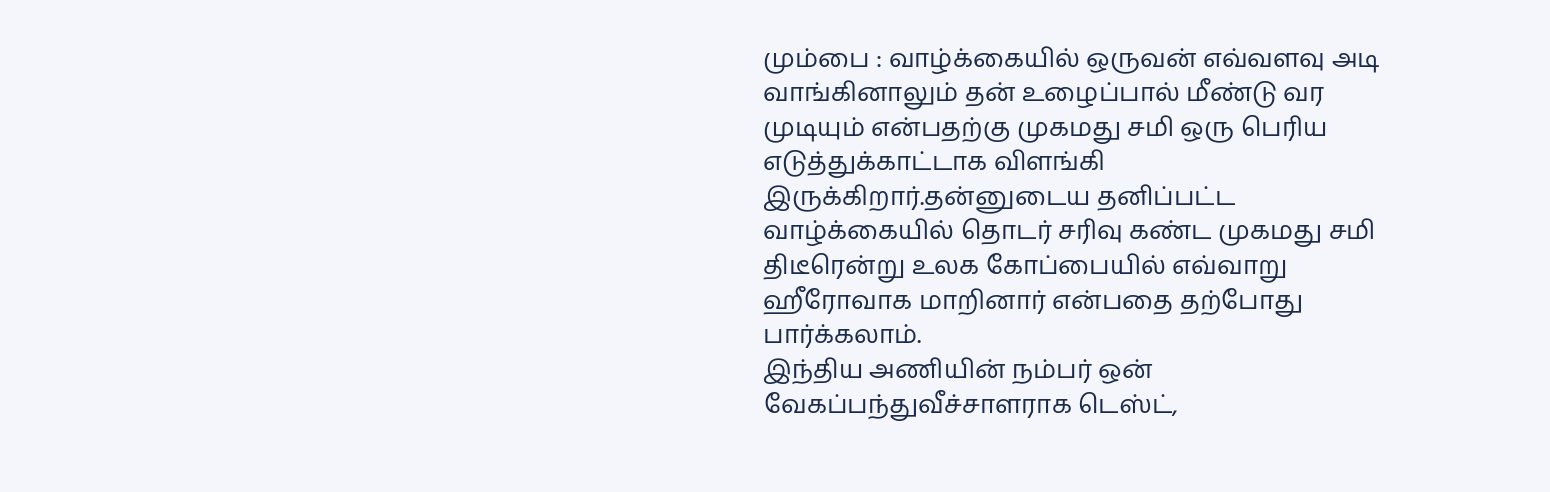மும்பை : வாழ்க்கையில் ஒருவன் எவ்வளவு அடி வாங்கினாலும் தன் உழைப்பால் மீண்டு வர முடியும் என்பதற்கு முகமது சமி ஒரு பெரிய எடுத்துக்காட்டாக விளங்கி இருக்கிறார்.தன்னுடைய தனிப்பட்ட வாழ்க்கையில் தொடர் சரிவு கண்ட முகமது சமி திடீரென்று உலக கோப்பையில் எவ்வாறு ஹீரோவாக மாறினார் என்பதை தற்போது பார்க்கலாம்.
இந்திய அணியின் நம்பர் ஒன் வேகப்பந்துவீச்சாளராக டெஸ்ட்,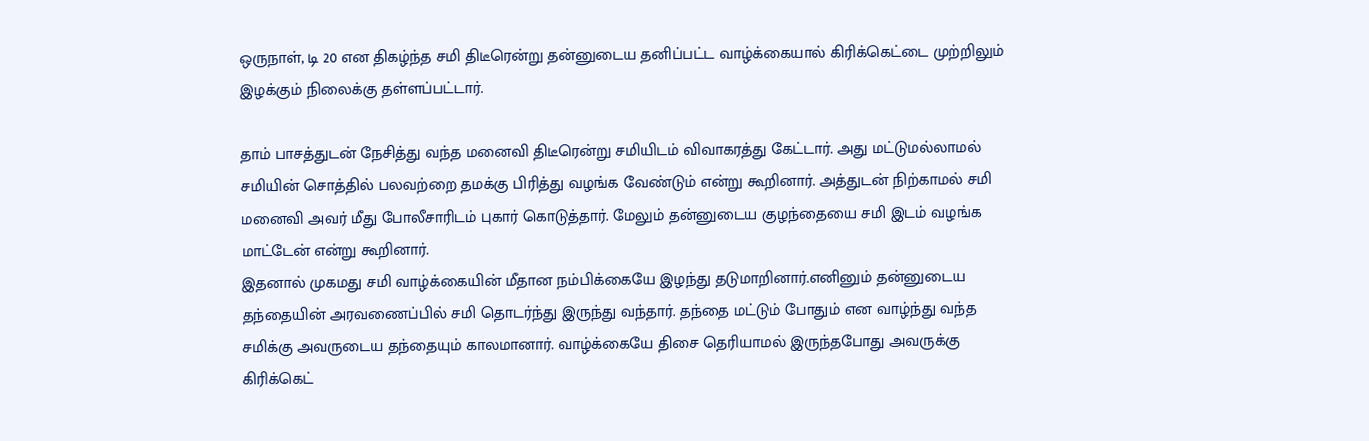ஒருநாள், டி 20 என திகழ்ந்த சமி திடீரென்று தன்னுடைய தனிப்பட்ட வாழ்க்கையால் கிரிக்கெட்டை முற்றிலும் இழக்கும் நிலைக்கு தள்ளப்பட்டார்.

தாம் பாசத்துடன் நேசித்து வந்த மனைவி திடீரென்று சமியிடம் விவாகரத்து கேட்டார். அது மட்டுமல்லாமல் சமியின் சொத்தில் பலவற்றை தமக்கு பிரித்து வழங்க வேண்டும் என்று கூறினார். அத்துடன் நிற்காமல் சமி மனைவி அவர் மீது போலீசாரிடம் புகார் கொடுத்தார். மேலும் தன்னுடைய குழந்தையை சமி இடம் வழங்க மாட்டேன் என்று கூறினார்.
இதனால் முகமது சமி வாழ்க்கையின் மீதான நம்பிக்கையே இழந்து தடுமாறினார்.எனினும் தன்னுடைய தந்தையின் அரவணைப்பில் சமி தொடர்ந்து இருந்து வந்தார். தந்தை மட்டும் போதும் என வாழ்ந்து வந்த சமிக்கு அவருடைய தந்தையும் காலமானார். வாழ்க்கையே திசை தெரியாமல் இருந்தபோது அவருக்கு கிரிக்கெட்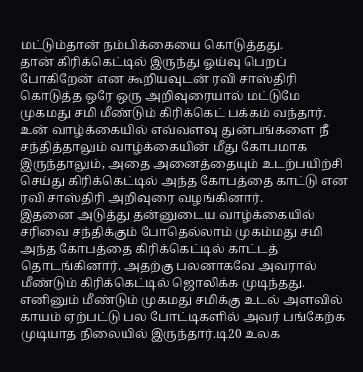மட்டும்தான் நம்பிக்கையை கொடுத்தது.
தான் கிரிக்கெட்டில் இருந்து ஓய்வு பெறப் போகிறேன் என கூறியவுடன் ரவி சாஸ்திரி கொடுத்த ஒரே ஒரு அறிவுரையால் மட்டுமே முகமது சமி மீண்டும் கிரிக்கெட் பக்கம் வந்தார். உன் வாழ்க்கையில் எவ்வளவு துன்பங்களை நீ சந்தித்தாலும் வாழ்க்கையின் மீது கோபமாக இருந்தாலும், அதை அனைத்தையும் உடற்பயிற்சி செய்து கிரிக்கெட்டில் அந்த கோபத்தை காட்டு என ரவி சாஸ்திரி அறிவுரை வழங்கினார்.
இதனை அடுத்து தன்னுடைய வாழ்க்கையில் சரிவை சந்திக்கும் போதெல்லாம் முகம்மது சமி அந்த கோபத்தை கிரிக்கெட்டில் காட்டத் தொடங்கினார். அதற்கு பலனாகவே அவரால் மீண்டும் கிரிக்கெட்டில் ஜொலிக்க முடிந்தது. எனினும் மீண்டும் முகமது சமிக்கு உடல் அளவில் காயம் ஏற்பட்டு பல போட்டிகளில் அவர் பங்கேற்க முடியாத நிலையில் இருந்தார்.டி20 உலக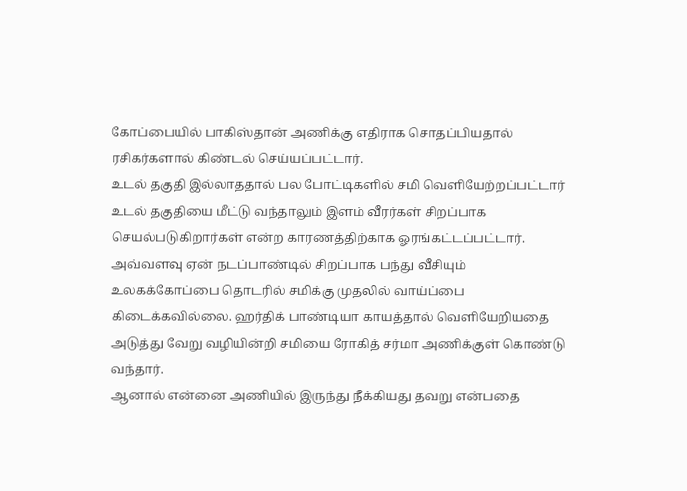கோப்பையில் பாகிஸ்தான் அணிக்கு எதிராக சொதப்பியதால் ரசிகர்களால் கிண்டல் செய்யப்பட்டார்.
உடல் தகுதி இல்லாததால் பல போட்டிகளில் சமி வெளியேற்றப்பட்டார் உடல் தகுதியை மீட்டு வந்தாலும் இளம் வீரர்கள் சிறப்பாக செயல்படுகிறார்கள் என்ற காரணத்திற்காக ஓரங்கட்டப்பட்டார். அவ்வளவு ஏன் நடப்பாண்டில் சிறப்பாக பந்து வீசியும் உலகக்கோப்பை தொடரில் சமிக்கு முதலில் வாய்ப்பை கிடைக்கவில்லை. ஹர்திக் பாண்டியா காயத்தால் வெளியேறியதை அடுத்து வேறு வழியின்றி சமியை ரோகித் சர்மா அணிக்குள் கொண்டு வந்தார்.
ஆனால் என்னை அணியில் இருந்து நீக்கியது தவறு என்பதை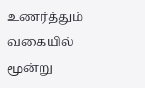உணர்த்தும் வகையில் மூன்று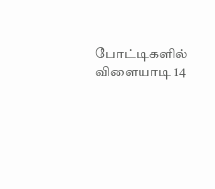போட்டிகளில் விளையாடி 14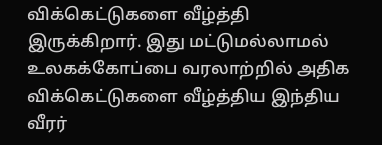விக்கெட்டுகளை வீழ்த்தி இருக்கிறார். இது மட்டுமல்லாமல் உலகக்கோப்பை வரலாற்றில் அதிக விக்கெட்டுகளை வீழ்த்திய இந்திய வீரர்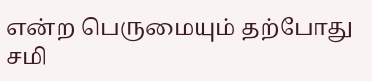என்ற பெருமையும் தற்போது சமி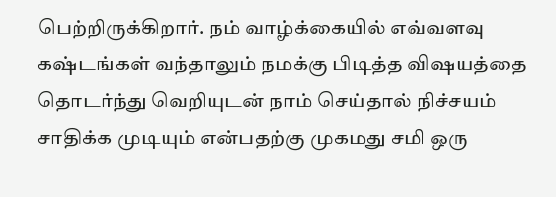பெற்றிருக்கிறார். நம் வாழ்க்கையில் எவ்வளவு கஷ்டங்கள் வந்தாலும் நமக்கு பிடித்த விஷயத்தை தொடர்ந்து வெறியுடன் நாம் செய்தால் நிச்சயம் சாதிக்க முடியும் என்பதற்கு முகமது சமி ஒரு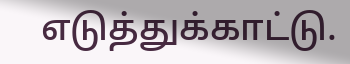எடுத்துக்காட்டு.